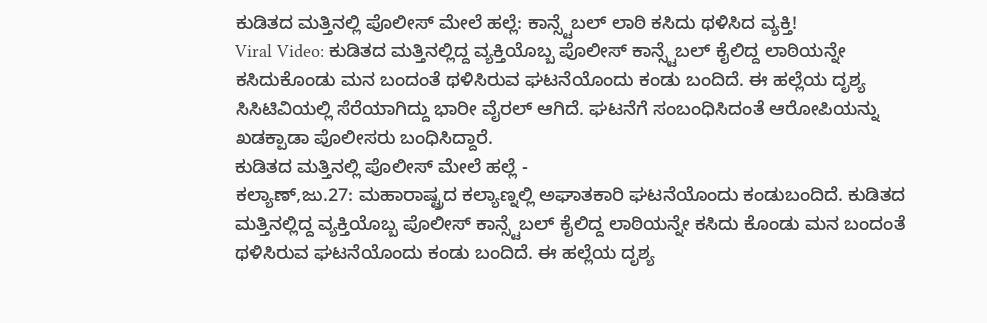ಕುಡಿತದ ಮತ್ತಿನಲ್ಲಿ ಪೊಲೀಸ್ ಮೇಲೆ ಹಲ್ಲೆ: ಕಾನ್ಸ್ಟೆಬಲ್ ಲಾಠಿ ಕಸಿದು ಥಳಿಸಿದ ವ್ಯಕ್ತಿ!
Viral Video: ಕುಡಿತದ ಮತ್ತಿನಲ್ಲಿದ್ದ ವ್ಯಕ್ತಿಯೊಬ್ಬ ಪೊಲೀಸ್ ಕಾನ್ಸ್ಟೆಬಲ್ ಕೈಲಿದ್ದ ಲಾಠಿಯನ್ನೇ ಕಸಿದುಕೊಂಡು ಮನ ಬಂದಂತೆ ಥಳಿಸಿರುವ ಘಟನೆಯೊಂದು ಕಂಡು ಬಂದಿದೆ. ಈ ಹಲ್ಲೆಯ ದೃಶ್ಯ ಸಿಸಿಟಿವಿಯಲ್ಲಿ ಸೆರೆಯಾಗಿದ್ದು ಭಾರೀ ವೈರಲ್ ಆಗಿದೆ. ಘಟನೆಗೆ ಸಂಬಂಧಿಸಿದಂತೆ ಆರೋಪಿಯನ್ನು ಖಡಕ್ಪಾಡಾ ಪೊಲೀಸರು ಬಂಧಿಸಿದ್ದಾರೆ.
ಕುಡಿತದ ಮತ್ತಿನಲ್ಲಿ ಪೊಲೀಸ್ ಮೇಲೆ ಹಲ್ಲೆ -
ಕಲ್ಯಾಣ್,ಜು.27: ಮಹಾರಾಷ್ಟ್ರದ ಕಲ್ಯಾಣ್ನಲ್ಲಿ ಅಘಾತಕಾರಿ ಘಟನೆಯೊಂದು ಕಂಡುಬಂದಿದೆ. ಕುಡಿತದ ಮತ್ತಿನಲ್ಲಿದ್ದ ವ್ಯಕ್ತಿಯೊಬ್ಬ ಪೊಲೀಸ್ ಕಾನ್ಸ್ಟೆಬಲ್ ಕೈಲಿದ್ದ ಲಾಠಿಯನ್ನೇ ಕಸಿದು ಕೊಂಡು ಮನ ಬಂದಂತೆ ಥಳಿಸಿರುವ ಘಟನೆಯೊಂದು ಕಂಡು ಬಂದಿದೆ. ಈ ಹಲ್ಲೆಯ ದೃಶ್ಯ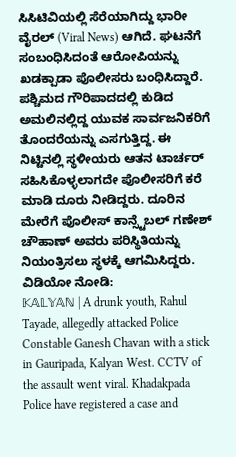ಸಿಸಿಟಿವಿಯಲ್ಲಿ ಸೆರೆಯಾಗಿದ್ದು ಭಾರೀ ವೈರಲ್ (Viral News) ಆಗಿದೆ. ಘಟನೆಗೆ ಸಂಬಂಧಿಸಿದಂತೆ ಆರೋಪಿಯನ್ನು ಖಡಕ್ಪಾಡಾ ಪೊಲೀಸರು ಬಂಧಿಸಿದ್ದಾರೆ.
ಪಶ್ಚಿಮದ ಗೌರಿಪಾದದಲ್ಲಿ ಕುಡಿದ ಅಮಲಿನಲ್ಲಿದ್ದ ಯುವಕ ಸಾರ್ವಜನಿಕರಿಗೆ ತೊಂದರೆಯನ್ನು ಎಸಗುತ್ತಿದ್ದ. ಈ ನಿಟ್ಟಿನಲ್ಲಿ ಸ್ಥಳೀಯರು ಆತನ ಟಾರ್ಚರ್ ಸಹಿಸಿಕೊಳ್ಳಲಾಗದೇ ಪೊಲೀಸರಿಗೆ ಕರೆ ಮಾಡಿ ದೂರು ನೀಡಿದ್ದರು. ದೂರಿನ ಮೇರೆಗೆ ಪೊಲೀಸ್ ಕಾನ್ಸ್ಟೆಬಲ್ ಗಣೇಶ್ ಚೌಹಾಣ್ ಅವರು ಪರಿಸ್ಥಿತಿಯನ್ನು ನಿಯಂತ್ರಿಸಲು ಸ್ಥಳಕ್ಕೆ ಆಗಮಿಸಿದ್ದರು.
ವಿಡಿಯೋ ನೋಡಿ:
𝕂𝔸𝕃𝕐𝔸ℕ | A drunk youth, Rahul Tayade, allegedly attacked Police Constable Ganesh Chavan with a stick in Gauripada, Kalyan West. CCTV of the assault went viral. Khadakpada Police have registered a case and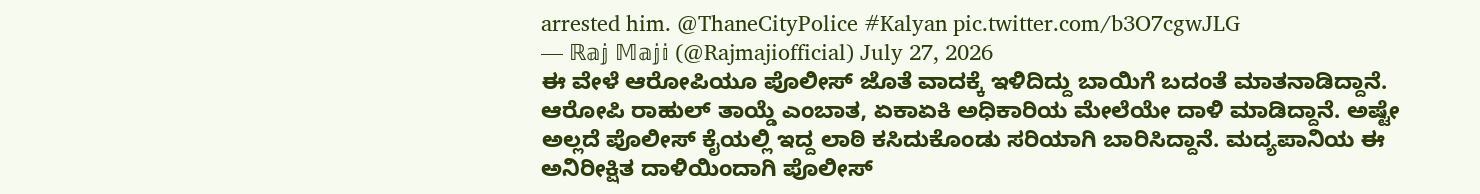arrested him. @ThaneCityPolice #Kalyan pic.twitter.com/b3O7cgwJLG
— ℝ𝕒𝕛 𝕄𝕒𝕛𝕚 (@Rajmajiofficial) July 27, 2026
ಈ ವೇಳೆ ಆರೋಪಿಯೂ ಪೊಲೀಸ್ ಜೊತೆ ವಾದಕ್ಕೆ ಇಳಿದಿದ್ದು ಬಾಯಿಗೆ ಬದಂತೆ ಮಾತನಾಡಿದ್ದಾನೆ. ಆರೋಪಿ ರಾಹುಲ್ ತಾಯ್ಡೆ ಎಂಬಾತ, ಏಕಾಏಕಿ ಅಧಿಕಾರಿಯ ಮೇಲೆಯೇ ದಾಳಿ ಮಾಡಿದ್ದಾನೆ. ಅಷ್ಟೇ ಅಲ್ಲದೆ ಪೊಲೀಸ್ ಕೈಯಲ್ಲಿ ಇದ್ದ ಲಾಠಿ ಕಸಿದುಕೊಂಡು ಸರಿಯಾಗಿ ಬಾರಿಸಿದ್ದಾನೆ. ಮದ್ಯಪಾನಿಯ ಈ ಅನಿರೀಕ್ಷಿತ ದಾಳಿಯಿಂದಾಗಿ ಪೊಲೀಸ್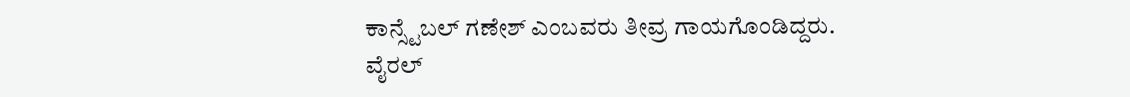ಕಾನ್ಸ್ಟೆಬಲ್ ಗಣೇಶ್ ಎಂಬವರು ತೀವ್ರ ಗಾಯಗೊಂಡಿದ್ದರು.
ವೈರಲ್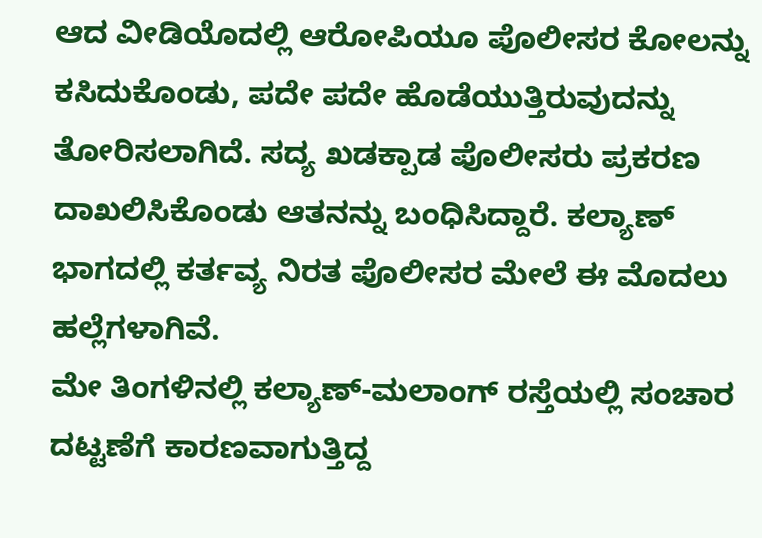ಆದ ವೀಡಿಯೊದಲ್ಲಿ ಆರೋಪಿಯೂ ಪೊಲೀಸರ ಕೋಲನ್ನು ಕಸಿದುಕೊಂಡು, ಪದೇ ಪದೇ ಹೊಡೆಯುತ್ತಿರುವುದನ್ನು ತೋರಿಸಲಾಗಿದೆ. ಸದ್ಯ ಖಡಕ್ಪಾಡ ಪೊಲೀಸರು ಪ್ರಕರಣ ದಾಖಲಿಸಿಕೊಂಡು ಆತನನ್ನು ಬಂಧಿಸಿದ್ದಾರೆ. ಕಲ್ಯಾಣ್ ಭಾಗದಲ್ಲಿ ಕರ್ತವ್ಯ ನಿರತ ಪೊಲೀಸರ ಮೇಲೆ ಈ ಮೊದಲು ಹಲ್ಲೆಗಳಾಗಿವೆ.
ಮೇ ತಿಂಗಳಿನಲ್ಲಿ ಕಲ್ಯಾಣ್-ಮಲಾಂಗ್ ರಸ್ತೆಯಲ್ಲಿ ಸಂಚಾರ ದಟ್ಟಣೆಗೆ ಕಾರಣವಾಗುತ್ತಿದ್ದ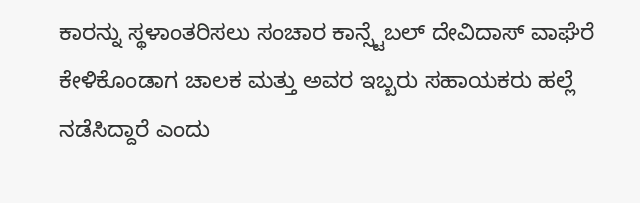ಕಾರನ್ನು ಸ್ಥಳಾಂತರಿಸಲು ಸಂಚಾರ ಕಾನ್ಸ್ಟೆಬಲ್ ದೇವಿದಾಸ್ ವಾಘೆರೆ ಕೇಳಿಕೊಂಡಾಗ ಚಾಲಕ ಮತ್ತು ಅವರ ಇಬ್ಬರು ಸಹಾಯಕರು ಹಲ್ಲೆ ನಡೆಸಿದ್ದಾರೆ ಎಂದು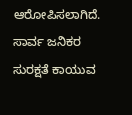ಆರೋಪಿಸಲಾಗಿದೆ. ಸಾರ್ವ ಜನಿಕರ ಸುರಕ್ಷತೆ ಕಾಯುವ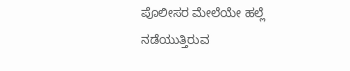ಪೊಲೀಸರ ಮೇಲೆಯೇ ಹಲ್ಲೆ ನಡೆಯುತ್ತಿರುವ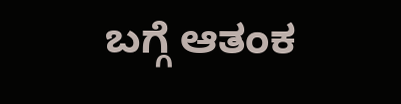ಬಗ್ಗೆ ಆತಂಕ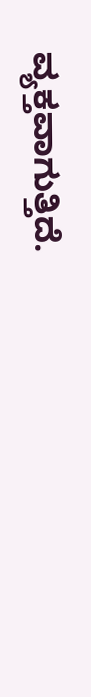ವ್ಯಕ್ತವಾಗುತ್ತಿದೆ.